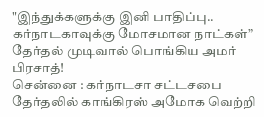"இந்துக்களுக்கு இனி பாதிப்பு.. கர்நாடகாவுக்கு மோசமான நாட்கள்” தேர்தல் முடிவால் பொங்கிய அமர் பிரசாத்!
சென்னை : கர்நாடசா சட்டசபை தேர்தலில் காங்கிரஸ் அமோக வெற்றி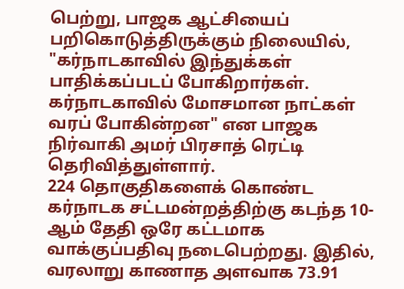பெற்று, பாஜக ஆட்சியைப் பறிகொடுத்திருக்கும் நிலையில், "கர்நாடகாவில் இந்துக்கள் பாதிக்கப்படப் போகிறார்கள். கர்நாடகாவில் மோசமான நாட்கள் வரப் போகின்றன" என பாஜக நிர்வாகி அமர் பிரசாத் ரெட்டி தெரிவித்துள்ளார்.
224 தொகுதிகளைக் கொண்ட கர்நாடக சட்டமன்றத்திற்கு கடந்த 10-ஆம் தேதி ஒரே கட்டமாக வாக்குப்பதிவு நடைபெற்றது. இதில், வரலாறு காணாத அளவாக 73.91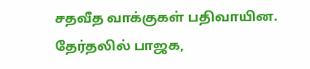சதவீத வாக்குகள் பதிவாயின. தேர்தலில் பாஜக,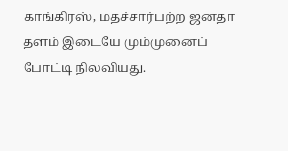காங்கிரஸ், மதச்சார்பற்ற ஜனதா தளம் இடையே மும்முனைப் போட்டி நிலவியது.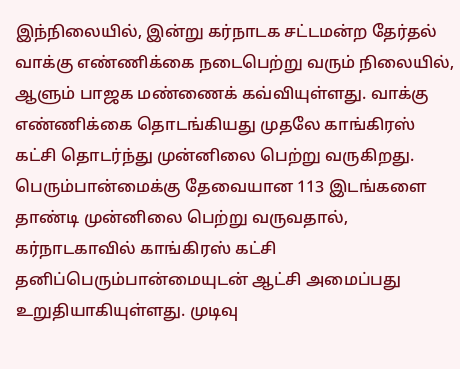இந்நிலையில், இன்று கர்நாடக சட்டமன்ற தேர்தல் வாக்கு எண்ணிக்கை நடைபெற்று வரும் நிலையில், ஆளும் பாஜக மண்ணைக் கவ்வியுள்ளது. வாக்கு எண்ணிக்கை தொடங்கியது முதலே காங்கிரஸ் கட்சி தொடர்ந்து முன்னிலை பெற்று வருகிறது.
பெரும்பான்மைக்கு தேவையான 113 இடங்களை தாண்டி முன்னிலை பெற்று வருவதால், கர்நாடகாவில் காங்கிரஸ் கட்சி தனிப்பெரும்பான்மையுடன் ஆட்சி அமைப்பது உறுதியாகியுள்ளது. முடிவு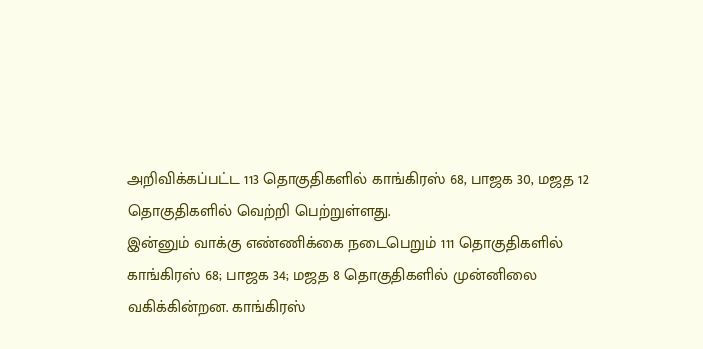அறிவிக்கப்பட்ட 113 தொகுதிகளில் காங்கிரஸ் 68, பாஜக 30, மஜத 12 தொகுதிகளில் வெற்றி பெற்றுள்ளது.
இன்னும் வாக்கு எண்ணிக்கை நடைபெறும் 111 தொகுதிகளில் காங்கிரஸ் 68; பாஜக 34; மஜத 8 தொகுதிகளில் முன்னிலை வகிக்கின்றன. காங்கிரஸ்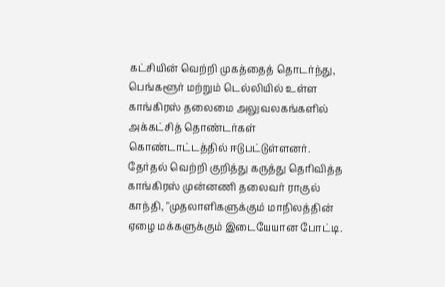கட்சியின் வெற்றி முகத்தைத் தொடர்ந்து, பெங்களூர் மற்றும் டெல்லியில் உள்ள காங்கிரஸ் தலைமை அலுவலகங்களில் அக்கட்சித் தொண்டர்கள் கொண்டாட்டத்தில் ஈடுபட்டுள்ளனர்.
தேர்தல் வெற்றி குறித்து கருத்து தெரிவித்த காங்கிரஸ் முன்னணி தலைவர் ராகுல் காந்தி, "முதலாளிகளுக்கும் மாநிலத்தின் ஏழை மக்களுக்கும் இடையேயான போட்டி.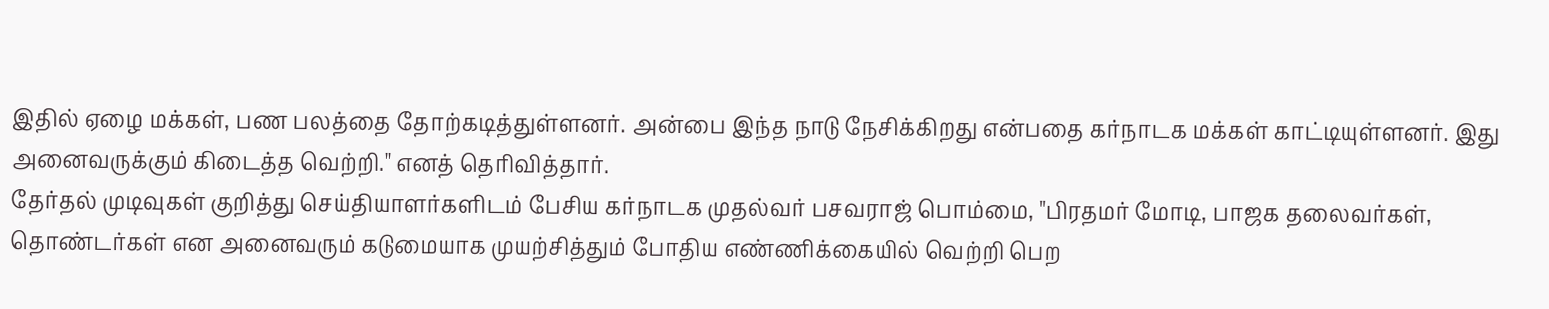இதில் ஏழை மக்கள், பண பலத்தை தோற்கடித்துள்ளனர். அன்பை இந்த நாடு நேசிக்கிறது என்பதை கர்நாடக மக்கள் காட்டியுள்ளனர். இது அனைவருக்கும் கிடைத்த வெற்றி." எனத் தெரிவித்தார்.
தேர்தல் முடிவுகள் குறித்து செய்தியாளர்களிடம் பேசிய கர்நாடக முதல்வர் பசவராஜ் பொம்மை, "பிரதமர் மோடி, பாஜக தலைவர்கள், தொண்டர்கள் என அனைவரும் கடுமையாக முயற்சித்தும் போதிய எண்ணிக்கையில் வெற்றி பெற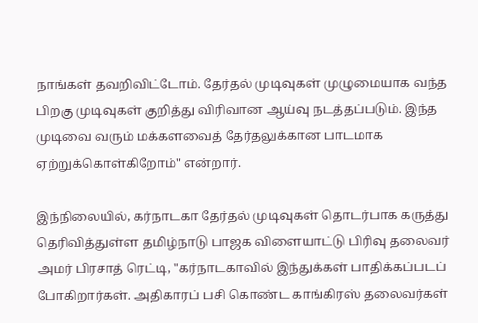நாங்கள் தவறிவிட்டோம். தேர்தல் முடிவுகள் முழுமையாக வந்த பிறகு முடிவுகள் குறித்து விரிவான ஆய்வு நடத்தப்படும். இந்த முடிவை வரும் மக்களவைத் தேர்தலுக்கான பாடமாக ஏற்றுக்கொள்கிறோம்" என்றார்.

இந்நிலையில், கர்நாடகா தேர்தல் முடிவுகள் தொடர்பாக கருத்து தெரிவித்துள்ள தமிழ்நாடு பாஜக விளையாட்டு பிரிவு தலைவர் அமர் பிரசாத் ரெட்டி, "கர்நாடகாவில் இந்துக்கள் பாதிக்கப்படப் போகிறார்கள். அதிகாரப் பசி கொண்ட காங்கிரஸ் தலைவர்கள்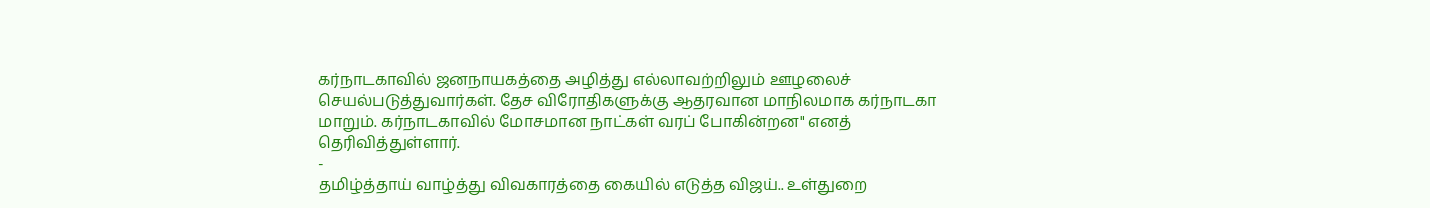கர்நாடகாவில் ஜனநாயகத்தை அழித்து எல்லாவற்றிலும் ஊழலைச் செயல்படுத்துவார்கள். தேச விரோதிகளுக்கு ஆதரவான மாநிலமாக கர்நாடகா மாறும். கர்நாடகாவில் மோசமான நாட்கள் வரப் போகின்றன" எனத் தெரிவித்துள்ளார்.
-
தமிழ்த்தாய் வாழ்த்து விவகாரத்தை கையில் எடுத்த விஜய்.. உள்துறை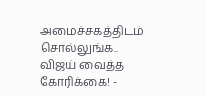அமைச்சகத்திடம் சொல்லுங்க.. விஜய் வைத்த கோரிக்கை! -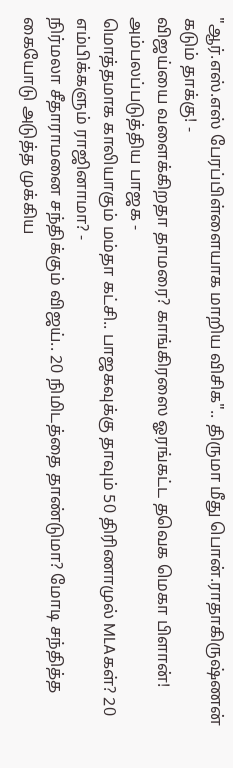"ஆர்.எஸ்.எஸ் பேரப்பிள்ளையாக மாறிய விசிக".. திருமா மீது பொன்.ராதாகிருஷ்ணன் கடும் தாக்கு! -
விஜய்யை வளைக்கிறதா தாமரை? காங்கிரஸை ஓரங்கட்ட தவெக மெகா பிளான்! அம்பலப்படுத்திய பாஜக -
மொத்தமாக காலியாகும் மம்தா கட்சி.. பாஜகவுக்கு தாவும் 50 திரிணாமுல் MLAகள்? 20 எம்பிக்களும் ராஜினாமா? -
நிர்மலா சீதாராமனை சந்திக்கும் விஜய்.. 20 நிமிடத்தை தாண்டுமா? மோடி சந்தித்த கையோடு அடுத்த முக்கிய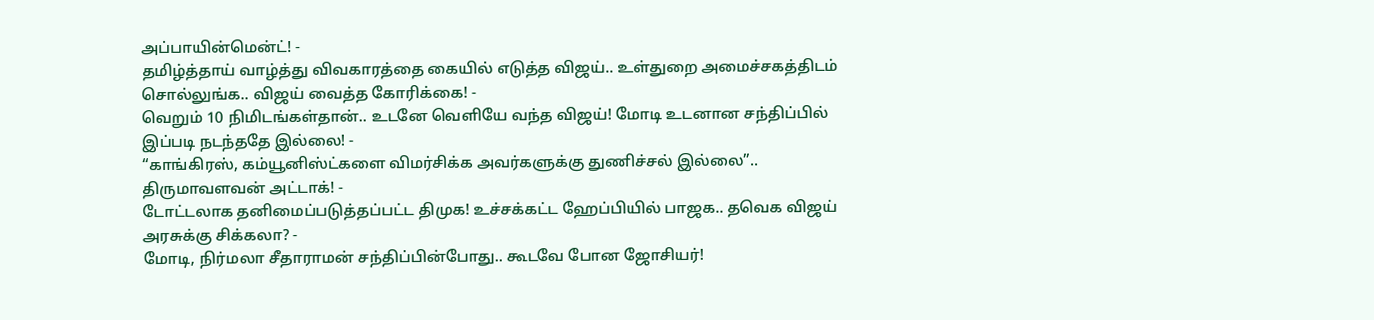அப்பாயின்மென்ட்! -
தமிழ்த்தாய் வாழ்த்து விவகாரத்தை கையில் எடுத்த விஜய்.. உள்துறை அமைச்சகத்திடம் சொல்லுங்க.. விஜய் வைத்த கோரிக்கை! -
வெறும் 10 நிமிடங்கள்தான்.. உடனே வெளியே வந்த விஜய்! மோடி உடனான சந்திப்பில் இப்படி நடந்ததே இல்லை! -
“காங்கிரஸ், கம்யூனிஸ்ட்களை விமர்சிக்க அவர்களுக்கு துணிச்சல் இல்லை”.. திருமாவளவன் அட்டாக்! -
டோட்டலாக தனிமைப்படுத்தப்பட்ட திமுக! உச்சக்கட்ட ஹேப்பியில் பாஜக.. தவெக விஜய் அரசுக்கு சிக்கலா? -
மோடி, நிர்மலா சீதாராமன் சந்திப்பின்போது.. கூடவே போன ஜோசியர்!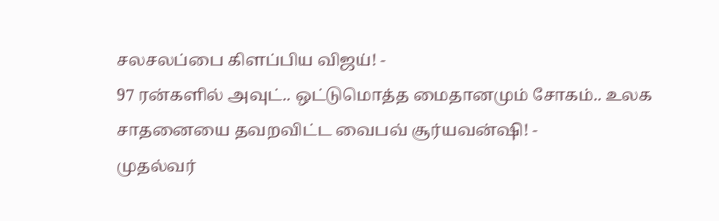சலசலப்பை கிளப்பிய விஜய்! -
97 ரன்களில் அவுட்.. ஒட்டுமொத்த மைதானமும் சோகம்.. உலக சாதனையை தவறவிட்ட வைபவ் சூர்யவன்ஷி! -
முதல்வர்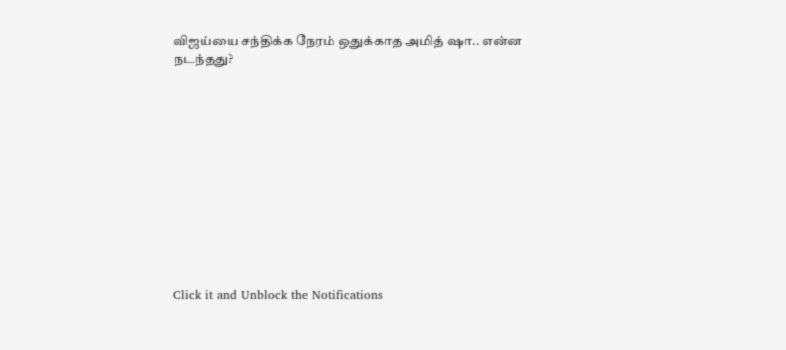விஜய்யை சந்திக்க நேரம் ஒதுக்காத அமித் ஷா.. என்ன நடந்தது?












Click it and Unblock the Notifications